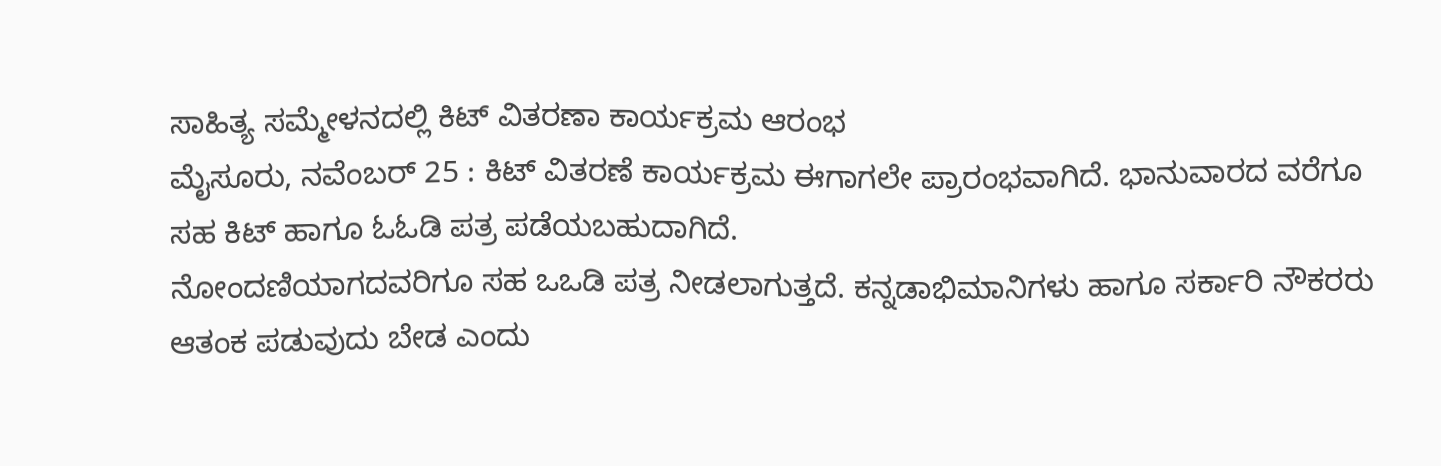ಸಾಹಿತ್ಯ ಸಮ್ಮೇಳನದಲ್ಲಿ ಕಿಟ್ ವಿತರಣಾ ಕಾರ್ಯಕ್ರಮ ಆರಂಭ
ಮೈಸೂರು, ನವೆಂಬರ್ 25 : ಕಿಟ್ ವಿತರಣೆ ಕಾರ್ಯಕ್ರಮ ಈಗಾಗಲೇ ಪ್ರಾರಂಭವಾಗಿದೆ. ಭಾನುವಾರದ ವರೆಗೂ ಸಹ ಕಿಟ್ ಹಾಗೂ ಓಓಡಿ ಪತ್ರ ಪಡೆಯಬಹುದಾಗಿದೆ.
ನೋಂದಣಿಯಾಗದವರಿಗೂ ಸಹ ಒಒಡಿ ಪತ್ರ ನೀಡಲಾಗುತ್ತದೆ. ಕನ್ನಡಾಭಿಮಾನಿಗಳು ಹಾಗೂ ಸರ್ಕಾರಿ ನೌಕರರು ಆತಂಕ ಪಡುವುದು ಬೇಡ ಎಂದು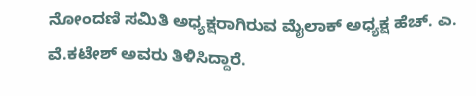ನೋಂದಣಿ ಸಮಿತಿ ಅಧ್ಯಕ್ಷರಾಗಿರುವ ಮೈಲಾಕ್ ಅಧ್ಯಕ್ಷ ಹೆಚ್. ಎ. ವೆ.ಕಟೇಶ್ ಅವರು ತಿಳಿಸಿದ್ದಾರೆ.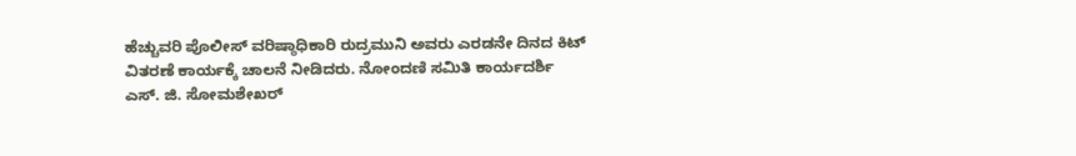ಹೆಚ್ಚುವರಿ ಪೊಲೀಸ್ ವರಿಷ್ಠಾಧಿಕಾರಿ ರುದ್ರಮುನಿ ಅವರು ಎರಡನೇ ದಿನದ ಕಿಟ್ ವಿತರಣೆ ಕಾರ್ಯಕ್ಕೆ ಚಾಲನೆ ನೀಡಿದರು. ನೋಂದಣಿ ಸಮಿತಿ ಕಾರ್ಯದರ್ಶಿ ಎಸ್. ಜಿ. ಸೋಮಶೇಖರ್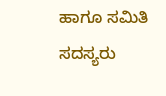ಹಾಗೂ ಸಮಿತಿ ಸದಸ್ಯರು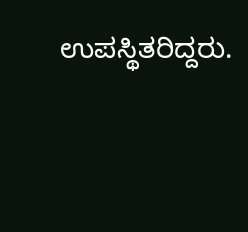ಉಪಸ್ಥಿತರಿದ್ದರು.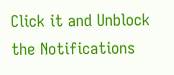Click it and Unblock the Notifications